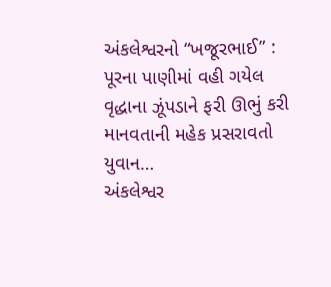અંકલેશ્વરનો “ખજૂરભાઈ” : પૂરના પાણીમાં વહી ગયેલ વૃદ્ધાના ઝૂંપડાને ફરી ઊભું કરી માનવતાની મહેક પ્રસરાવતો યુવાન…
અંકલેશ્વર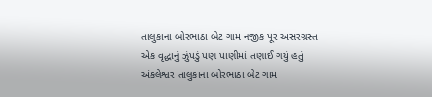તાલુકાના બોરભાઠા બેટ ગામ નજીક પૂર અસરગ્રસ્ત એક વૃદ્ધાનું ઝુંપડું પણ પાણીમાં તણાઈ ગયું હતું
અંકલેશ્વર તાલુકાના બોરભાઠા બેટ ગામ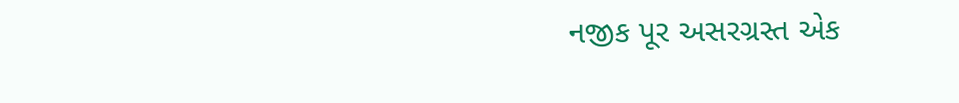નજીક પૂર અસરગ્રસ્ત એક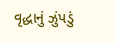વૃદ્ધાનું ઝુંપડું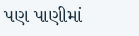પણ પાણીમાં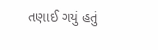તણાઈ ગયું હતું